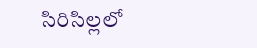సిరిసిల్లలో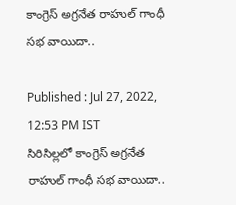కాంగ్రెస్ అగ్రనేత రాహుల్ గాంధీ సభ వాయిదా..

Published : Jul 27, 2022, 12:53 PM IST
సిరిసిల్లలో కాంగ్రెస్ అగ్రనేత రాహుల్ గాంధీ సభ వాయిదా..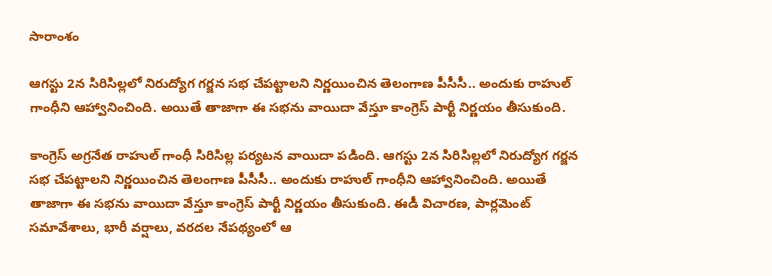సారాంశం

ఆగస్టు 2న సిరిసిల్లలో నిరుద్యోగ గర్జన సభ చేపట్టాలని నిర్ణయించిన తెలంగాణ పీసీసీ.. అందుకు రాహుల్ గాంధీని ఆహ్వానించింది. అయితే తాజాగా ఈ సభను వాయిదా వేస్తూ కాంగ్రెస్ పార్టీ నిర్ణయం తీసుకుంది.

కాంగ్రెస్ అగ్రనేత రాహుల్ గాంధీ సిరిసిల్ల పర్యటన వాయిదా పడింది. ఆగస్టు 2న సిరిసిల్లలో నిరుద్యోగ గర్జన సభ చేపట్టాలని నిర్ణయించిన తెలంగాణ పీసీసీ.. అందుకు రాహుల్ గాంధీని ఆహ్వానించింది. అయితే తాజాగా ఈ సభను వాయిదా వేస్తూ కాంగ్రెస్ పార్టీ నిర్ణయం తీసుకుంది. ఈడీ విచారణ, పార్లమెంట్ సమావేశాలు, భారీ వర్షాలు, వరదల నేపథ్యంలో ఆ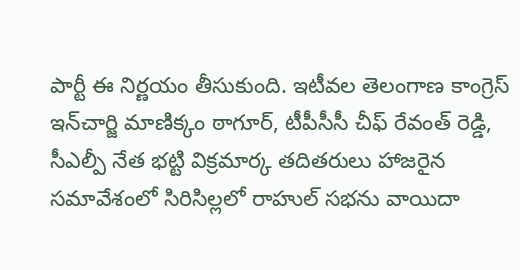పార్టీ ఈ నిర్ణయం తీసుకుంది. ఇటీవల తెలంగాణ కాంగ్రెస్ ఇన్‌చార్జి మాణిక్కం ఠాగూర్, టీపీసీసీ చీఫ్ రేవంత్ రెడ్డి, సీఎల్పీ నేత భట్టి విక్రమార్క తదితరులు హాజరైన సమావేశంలో సిరిసిల్లలో రాహుల్ సభను వాయిదా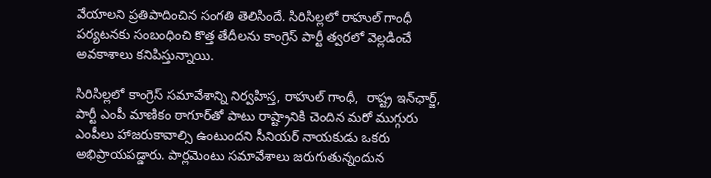వేయాలని ప్రతిపాదించిన సంగతి తెలిసిందే. సిరిసిల్లలో రాహుల్ గాంధీ పర్యటనకు సంబంధించి కొత్త తేదీలను కాంగ్రెస్ పార్టీ త్వరలో వెల్లడించే అవకాశాలు కనిపిస్తున్నాయి.

సిరిసిల్లలో కాంగ్రెస్ సమావేశాన్ని నిర్వహిస్త, రాహుల్ గాంధీ,  రాష్ట్ర ఇన్‌ఛార్జ్, పార్టీ ఎంపీ మాణికం ఠాగూర్‌తో పాటు రాష్ట్రానికి చెందిన మరో ముగ్గురు ఎంపీలు హాజరుకావాల్సి ఉంటుందని సీనియర్ నాయకుడు ఒకరు అభిప్రాయపడ్డారు. పార్లమెంటు సమావేశాలు జరుగుతున్నందున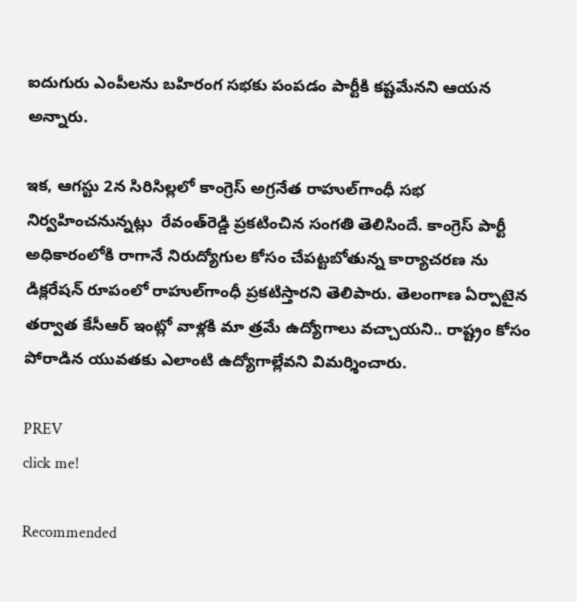ఐదుగురు ఎంపీలను బహిరంగ సభకు పంపడం పార్టీకి కష్టమేనని ఆయన అన్నారు.

ఇక, ఆగస్టు 2న సిరిసిల్లలో కాంగ్రెస్‌ అగ్రనేత రాహుల్‌గాంధీ సభ నిర్వహించనున్నట్లు  రేవంత్‌రెడ్డి ప్రకటించిన సంగతి తెలిసిందే. కాంగ్రెస్‌ పార్టీ అధికారంలోకి రాగానే నిరుద్యోగుల కోసం చేపట్టబోతున్న కార్యాచరణ ను డిక్లరేషన్‌ రూపంలో రాహుల్‌గాంధీ ప్రకటిస్తారని తెలిపారు. తెలంగాణ ఏర్పాటైన తర్వాత కేసీఆర్‌ ఇంట్లో వాళ్లకి మా త్రమే ఉద్యోగాలు వచ్చాయని.. రాష్ట్రం కోసం పోరాడిన యువతకు ఎలాంటి ఉద్యోగాల్లేవని విమర్శించారు.

PREV
click me!

Recommended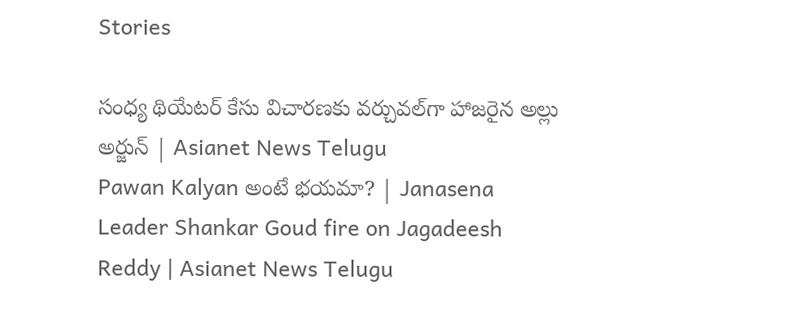Stories

సంధ్య థియేటర్ కేసు విచారణకు వర్చువల్‌గా హాజరైన అల్లు అర్జున్ | Asianet News Telugu
Pawan Kalyan అంటే భయమా? | Janasena Leader Shankar Goud fire on Jagadeesh Reddy | Asianet News Telugu